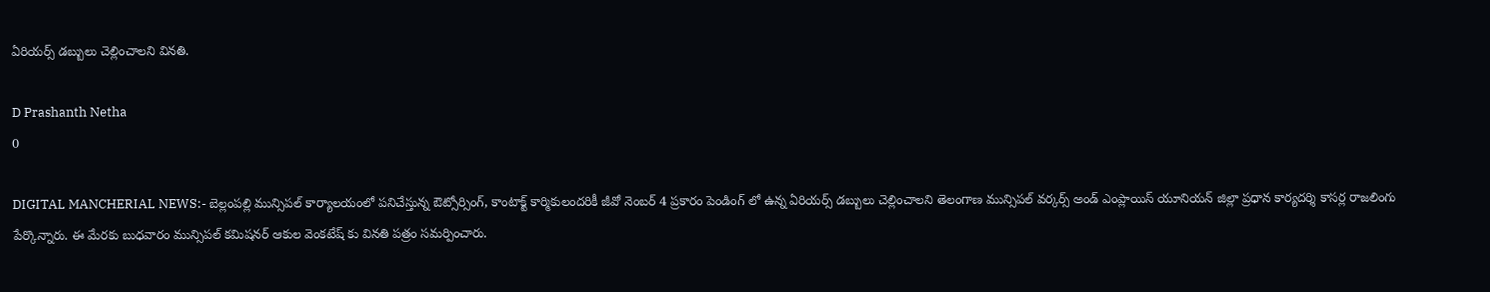ఏరియర్స్ డబ్బులు చెల్లించాలని వినతి.

D Prashanth Netha
0

DIGITAL MANCHERIAL NEWS:- బెల్లంపల్లి మున్సిపల్ కార్యాలయంలో పనిచేస్తున్న ఔట్సోర్సింగ్, కాంటాక్ట్ కార్మికులందరికీ జీవో నెంబర్ 4 ప్రకారం పెండింగ్ లో ఉన్న ఏరియర్స్ డబ్బులు చెల్లించాలని తెలంగాణ మున్సిపల్ వర్కర్స్ అండ్ ఎంప్లాయిస్ యూనియన్ జిల్లా ప్రధాన కార్యదర్శి కాసర్ల రాజలింగు పేర్కొన్నారు. ఈ మేరకు బుధవారం మున్సిపల్ కమిషనర్ ఆకుల వెంకటేష్ కు వినతి పత్రం సమర్పించారు.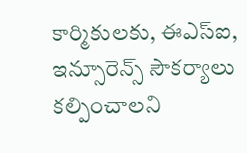కార్మికులకు, ఈఎస్ఐ, ఇన్సూరెన్స్ సౌకర్యాలు కల్పించాలని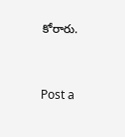కోరారు.




Post a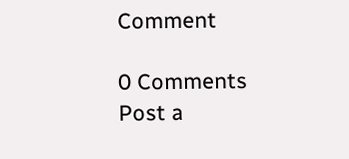Comment

0 Comments
Post a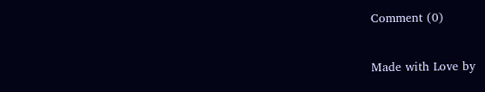Comment (0)

Made with Love by